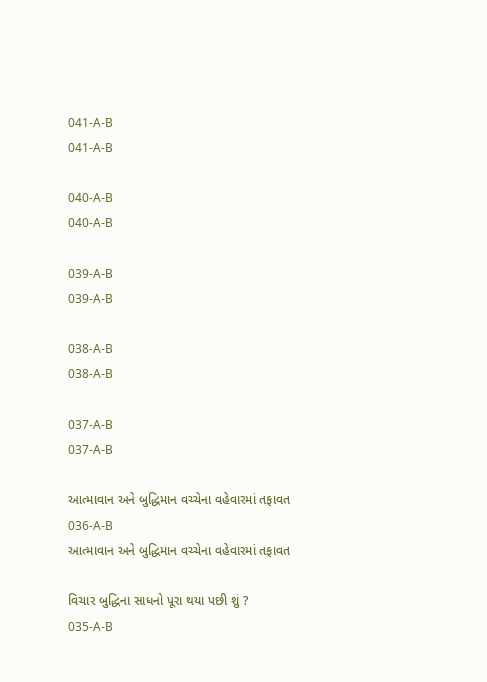041-A-B
041-A-B

040-A-B
040-A-B

039-A-B
039-A-B

038-A-B
038-A-B

037-A-B
037-A-B

આત્માવાન અને બુદ્ધિમાન વચ્ચેના વહેવારમાં તફાવત
036-A-B
આત્માવાન અને બુદ્ધિમાન વચ્ચેના વહેવારમાં તફાવત

વિચાર બુદ્ધિના સાધનો પૂરા થયા પછી શું ?
035-A-B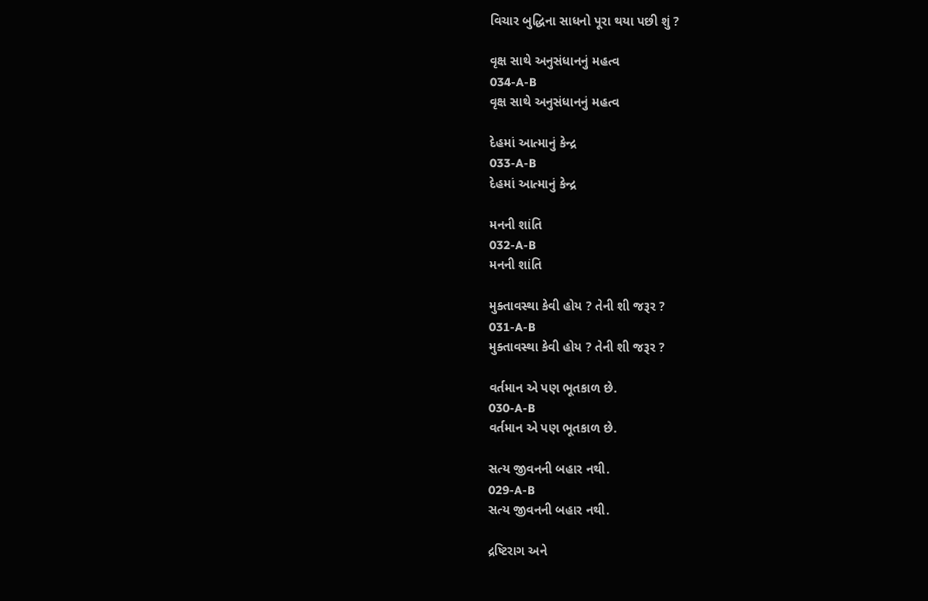વિચાર બુદ્ધિના સાધનો પૂરા થયા પછી શું ?

વૃક્ષ સાથે અનુસંધાનનું મહત્વ
034-A-B
વૃક્ષ સાથે અનુસંધાનનું મહત્વ

દેહમાં આત્માનું કેન્દ્ર
033-A-B
દેહમાં આત્માનું કેન્દ્ર

મનની શાંતિ
032-A-B
મનની શાંતિ

મુક્તાવસ્થા કેવી હોય ? તેની શી જરૂર ?
031-A-B
મુક્તાવસ્થા કેવી હોય ? તેની શી જરૂર ?

વર્તમાન એ પણ ભૂતકાળ છે.
030-A-B
વર્તમાન એ પણ ભૂતકાળ છે.

સત્ય જીવનની બહાર નથી.
029-A-B
સત્ય જીવનની બહાર નથી.

દ્રષ્ટિરાગ અને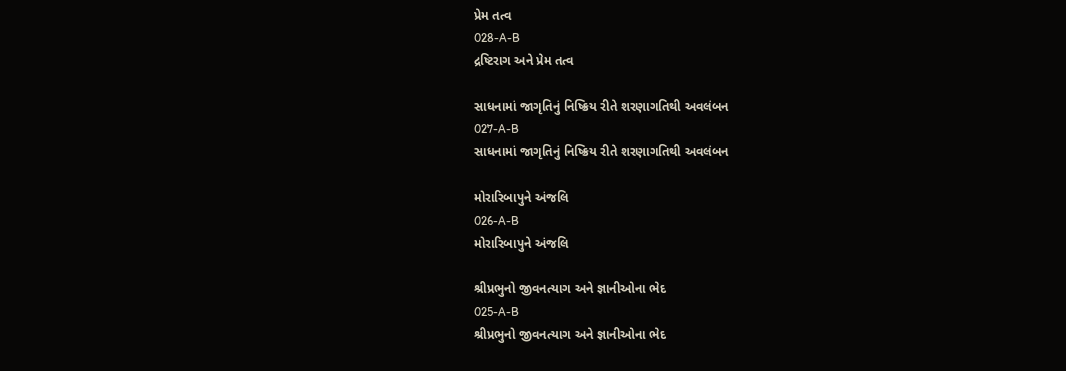પ્રેમ તત્વ
028-A-B
દ્રષ્ટિરાગ અને પ્રેમ તત્વ

સાધનામાં જાગૃતિનું નિષ્ક્રિય રીતે શરણાગતિથી અવલંબન
027-A-B
સાધનામાં જાગૃતિનું નિષ્ક્રિય રીતે શરણાગતિથી અવલંબન

મોરારિબાપુને અંજલિ
026-A-B
મોરારિબાપુને અંજલિ

શ્રીપ્રભુનો જીવનત્યાગ અને જ્ઞાનીઓના ભેદ
025-A-B
શ્રીપ્રભુનો જીવનત્યાગ અને જ્ઞાનીઓના ભેદ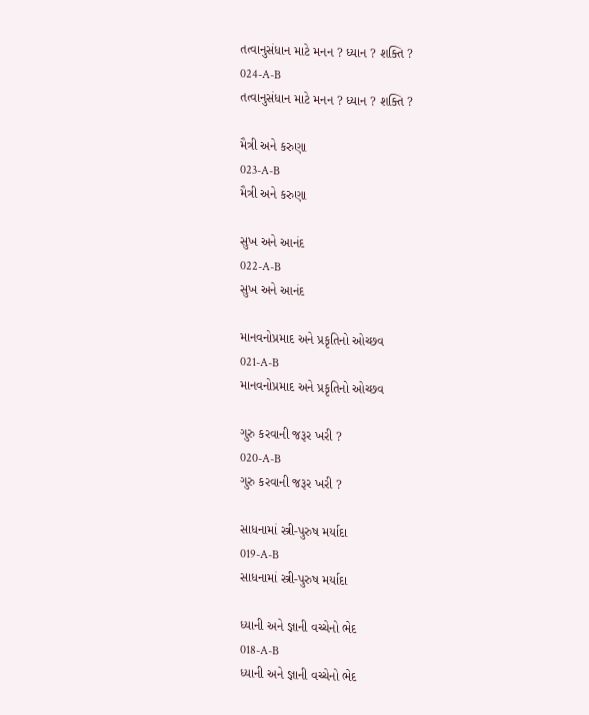તત્વાનુસંધાન માટે મનન ? ધ્યાન ? શક્તિ ?
024-A-B
તત્વાનુસંધાન માટે મનન ? ધ્યાન ? શક્તિ ?

મૈત્રી અને કરુણા
023-A-B
મૈત્રી અને કરુણા

સુખ અને આનંદ
022-A-B
સુખ અને આનંદ

માનવનોપ્રમાદ અને પ્રકૃતિનો ઓચ્છવ
021-A-B
માનવનોપ્રમાદ અને પ્રકૃતિનો ઓચ્છવ

ગુરુ કરવાની જરૂર ખરી ?
020-A-B
ગુરુ કરવાની જરૂર ખરી ?

સાધનામાં સ્ત્રી-પુરુષ મર્યાદા
019-A-B
સાધનામાં સ્ત્રી-પુરુષ મર્યાદા

ધ્યાની અને જ્ઞાની વચ્ચેનો ભેદ
018-A-B
ધ્યાની અને જ્ઞાની વચ્ચેનો ભેદ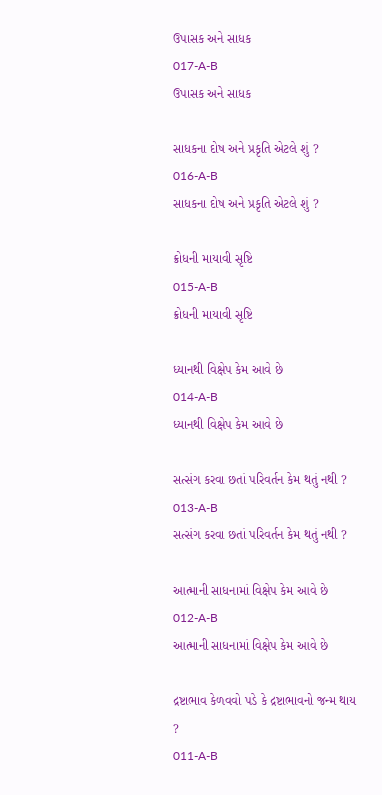ઉપાસક અને સાધક
017-A-B
ઉપાસક અને સાધક

સાધકના દોષ અને પ્રકૃતિ એટલે શું ?
016-A-B
સાધકના દોષ અને પ્રકૃતિ એટલે શું ?

ક્રોધની માયાવી સૃષ્ટિ
015-A-B
ક્રોધની માયાવી સૃષ્ટિ

ધ્યાનથી વિક્ષેપ કેમ આવે છે
014-A-B
ધ્યાનથી વિક્ષેપ કેમ આવે છે

સત્સંગ કરવા છતાં પરિવર્તન કેમ થતું નથી ?
013-A-B
સત્સંગ કરવા છતાં પરિવર્તન કેમ થતું નથી ?

આત્માની સાધનામાં વિક્ષેપ કેમ આવે છે
012-A-B
આત્માની સાધનામાં વિક્ષેપ કેમ આવે છે

દ્રષ્ટાભાવ કેળવવો પડે કે દ્રષ્ટાભાવનો જન્મ થાય ?
011-A-B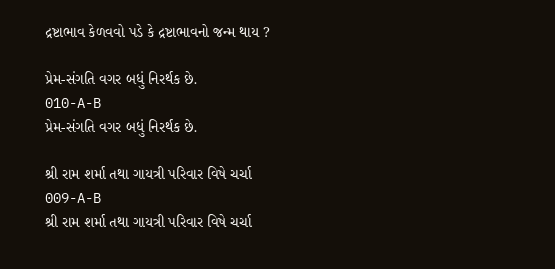દ્રષ્ટાભાવ કેળવવો પડે કે દ્રષ્ટાભાવનો જન્મ થાય ?

પ્રેમ-સંગતિ વગર બધું નિરર્થક છે.
010-A-B
પ્રેમ-સંગતિ વગર બધું નિરર્થક છે.

શ્રી રામ શર્મા તથા ગાયત્રી પરિવાર વિષે ચર્ચા
009-A-B
શ્રી રામ શર્મા તથા ગાયત્રી પરિવાર વિષે ચર્ચા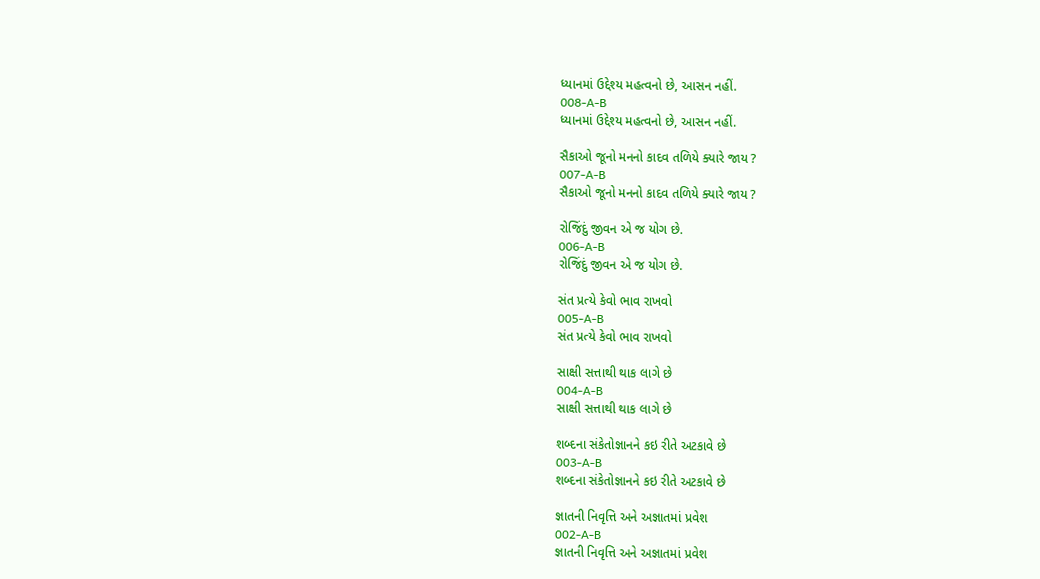ધ્યાનમાં ઉદ્દેશ્ય મહત્વનો છે, આસન નહીં.
008-A-B
ધ્યાનમાં ઉદ્દેશ્ય મહત્વનો છે, આસન નહીં.

સૈકાઓ જૂનો મનનો કાદવ તળિયે ક્યારે જાય ?
007-A-B
સૈકાઓ જૂનો મનનો કાદવ તળિયે ક્યારે જાય ?

રોજિંદું જીવન એ જ યોગ છે.
006-A-B
રોજિંદું જીવન એ જ યોગ છે.

સંત પ્રત્યે કેવો ભાવ રાખવો
005-A-B
સંત પ્રત્યે કેવો ભાવ રાખવો

સાક્ષી સત્તાથી થાક લાગે છે
004-A-B
સાક્ષી સત્તાથી થાક લાગે છે

શબ્દના સંકેતોજ્ઞાનને કઇ રીતે અટકાવે છે
003-A-B
શબ્દના સંકેતોજ્ઞાનને કઇ રીતે અટકાવે છે

જ્ઞાતની નિવૃત્તિ અને અજ્ઞાતમાં પ્રવેશ
002-A-B
જ્ઞાતની નિવૃત્તિ અને અજ્ઞાતમાં પ્રવેશ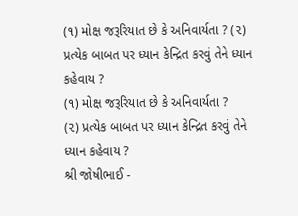(૧) મોક્ષ જરૂરિયાત છે કે અનિવાર્યતા ? (૨) પ્રત્યેક બાબત પર ધ્યાન કેન્દ્રિત કરવું તેને ધ્યાન કહેવાય ?
(૧) મોક્ષ જરૂરિયાત છે કે અનિવાર્યતા ?
(૨) પ્રત્યેક બાબત પર ધ્યાન કેન્દ્રિત કરવું તેને ધ્યાન કહેવાય ?
શ્રી જોષીભાઈ -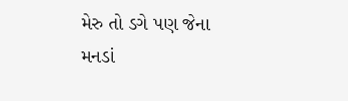મેરુ તો ડગે પણ જેના મનડાં